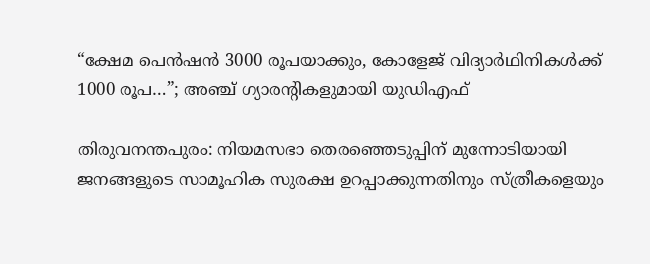“ക്ഷേമ പെൻഷൻ 3000 രൂപയാക്കും, കോളേജ് വിദ്യാർഥിനികൾക്ക് 1000 രൂപ…”; അഞ്ച് ഗ്യാരൻ്റികളുമായി യുഡിഎഫ്

തിരുവനന്തപുരം: നിയമസഭാ തെരഞ്ഞെടുപ്പിന് മുന്നോടിയായി ജനങ്ങളുടെ സാമൂഹിക സുരക്ഷ ഉറപ്പാക്കുന്നതിനും സ്ത്രീകളെയും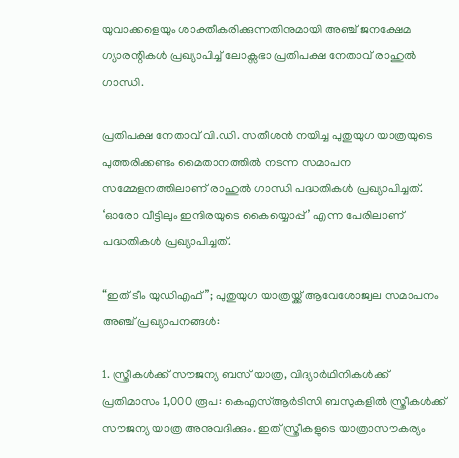യുവാക്കളെയും ശാക്തീകരിക്കുന്നതിനുമായി അഞ്ച് ജനക്ഷേമ ഗ്യാരന്റികൾ പ്രഖ്യാപിച്ച് ലോക്സഭാ പ്രതിപക്ഷ നേതാവ് രാഹുൽ ഗാന്ധി.

പ്രതിപക്ഷ നേതാവ് വി.ഡി. സതീശൻ നയിച്ച പുതുയുഗ യാത്രയുടെ പുത്തരിക്കണ്ടം മൈതാനത്തിൽ നടന്ന സമാപന സമ്മേളനത്തിലാണ് രാഹുൽ ഗാന്ധി പദ്ധതികൾ പ്രഖ്യാപിച്ചത്. ‘ഓരോ വീട്ടിലും ഇന്ദിരയുടെ കൈയ്യൊപ്പ്’ എന്ന പേരിലാണ് പദ്ധതികൾ പ്രഖ്യാപിച്ചത്.

“ഇത് ടീം യുഡിഎഫ്”; പുതുയുഗ യാത്രയ്ക്ക് ആവേശോജ്വല സമാപനം
അഞ്ച് പ്രഖ്യാപനങ്ങൾ:

1. സ്ത്രീകൾക്ക് സൗജന്യ ബസ് യാത്ര, വിദ്യാർഥിനികൾക്ക് പ്രതിമാസം 1,000 രൂപ: കെഎസ്ആർടിസി ബസുകളിൽ സ്ത്രീകൾക്ക് സൗജന്യ യാത്ര അനുവദിക്കും. ഇത് സ്ത്രീകളുടെ യാത്രാസൗകര്യം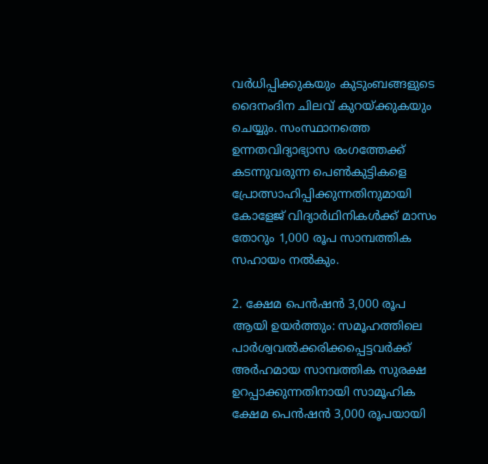വർധിപ്പിക്കുകയും കുടുംബങ്ങളുടെ ദൈനംദിന ചിലവ് കുറയ്ക്കുകയും ചെയ്യും. സംസ്ഥാനത്തെ ഉന്നതവിദ്യാഭ്യാസ രംഗത്തേക്ക് കടന്നുവരുന്ന പെൺകുട്ടികളെ പ്രോത്സാഹിപ്പിക്കുന്നതിനുമായി കോളേജ് വിദ്യാർഥിനികൾക്ക് മാസം തോറും 1,000 രൂപ സാമ്പത്തിക സഹായം നൽകും.

2. ക്ഷേമ പെൻഷൻ 3,000 രൂപ ആയി ഉയർത്തും: സമൂഹത്തിലെ പാർശ്വവൽക്കരിക്കപ്പെട്ടവർക്ക് അർഹമായ സാമ്പത്തിക സുരക്ഷ ഉറപ്പാക്കുന്നതിനായി സാമൂഹിക ക്ഷേമ പെൻഷൻ 3,000 രൂപയായി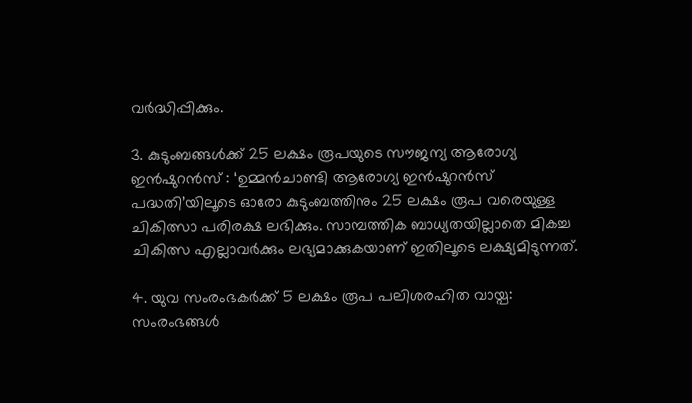വർദ്ധിപ്പിക്കും.

3. കുടുംബങ്ങൾക്ക് 25 ലക്ഷം രൂപയുടെ സൗജന്യ ആരോഗ്യ ഇൻഷുറൻസ് : ‘ഉമ്മൻചാണ്ടി ആരോഗ്യ ഇൻഷുറൻസ് പദ്ധതി’യിലൂടെ ഓരോ കുടുംബത്തിനും 25 ലക്ഷം രൂപ വരെയുള്ള ചികിത്സാ പരിരക്ഷ ലഭിക്കും. സാമ്പത്തിക ബാധ്യതയില്ലാതെ മികച്ച ചികിത്സ എല്ലാവർക്കും ലഭ്യമാക്കുകയാണ് ഇതിലൂടെ ലക്ഷ്യമിടുന്നത്.

4. യുവ സംരംഭകർക്ക് 5 ലക്ഷം രൂപ പലിശരഹിത വായ്പ: സംരംഭങ്ങൾ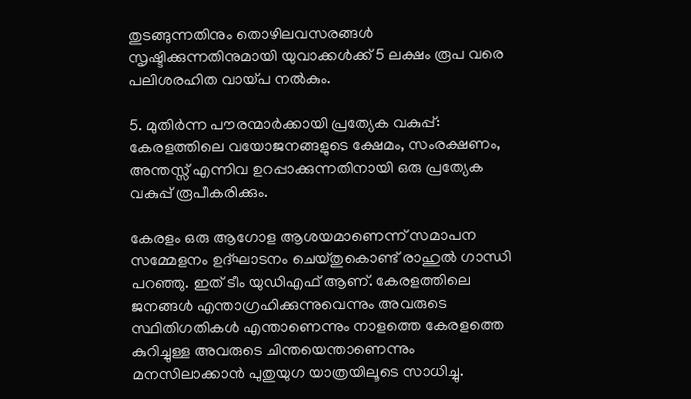തുടങ്ങുന്നതിനും തൊഴിലവസരങ്ങൾ സൃഷ്ടിക്കുന്നതിനുമായി യുവാക്കൾക്ക് 5 ലക്ഷം രൂപ വരെ പലിശരഹിത വായ്പ നൽകും.

5. മുതിർന്ന പൗരന്മാർക്കായി പ്രത്യേക വകുപ്പ്: കേരളത്തിലെ വയോജനങ്ങളുടെ ക്ഷേമം, സംരക്ഷണം, അന്തസ്സ് എന്നിവ ഉറപ്പാക്കുന്നതിനായി ഒരു പ്രത്യേക വകുപ്പ് രൂപീകരിക്കും.

കേരളം ഒരു ആഗോള ആശയമാണെന്ന് സമാപന സമ്മേളനം ഉദ്ഘാടനം ചെയ്തുകൊണ്ട് രാഹുൽ ഗാന്ധി പറഞ്ഞു. ഇത് ടീം യുഡിഎഫ് ആണ്. കേരളത്തിലെ ജനങ്ങൾ എന്താഗ്രഹിക്കുന്നുവെന്നും അവരുടെ സ്ഥിതിഗതികൾ എന്താണെന്നും നാളത്തെ കേരളത്തെ കുറിച്ചുള്ള അവരുടെ ചിന്തയെന്താണെന്നും മനസിലാക്കാൻ പുതുയുഗ യാത്രയിലൂടെ സാധിച്ചു.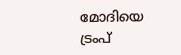മോദിയെ ട്രംപ്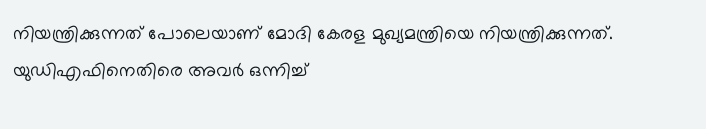നിയന്ത്രിക്കുന്നത് പോലെയാണ് മോദി കേരള മുഖ്യമന്ത്രിയെ നിയന്ത്രിക്കുന്നത്. യുഡിഎഫിനെതിരെ അവർ ഒന്നിച്ച്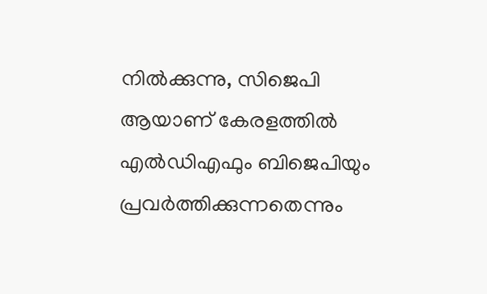നിൽക്കുന്നു, സിജെപി ആയാണ് കേരളത്തിൽ എൽഡിഎഫും ബിജെപിയും പ്രവർത്തിക്കുന്നതെന്നും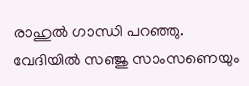രാഹുൽ ഗാന്ധി പറഞ്ഞു. വേദിയിൽ സഞ്ജു സാംസണെയും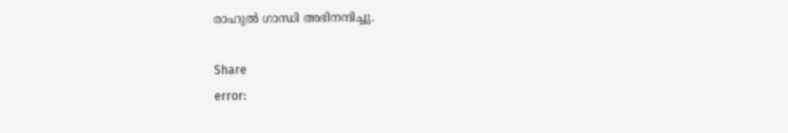രാഹുൽ ഗാന്ധി അഭിനന്ദിച്ചു.

Share
error: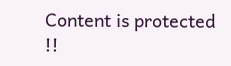Content is protected !!